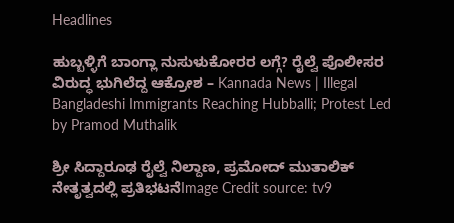Headlines

ಹುಬ್ಬಳ್ಳಿಗೆ ಬಾಂಗ್ಲಾ ನುಸುಳುಕೋರರ ಲಗ್ಗೆ? ರೈಲ್ವೆ ಪೊಲೀಸರ ವಿರುದ್ಧ ಭುಗಿಲೆದ್ದ ಆಕ್ರೋಶ – Kannada News | Illegal Bangladeshi Immigrants Reaching Hubballi; Protest Led by Pramod Muthalik

ಶ್ರೀ ಸಿದ್ದಾರೂಢ ರೈಲ್ವೆ ನಿಲ್ದಾಣ, ಪ್ರಮೋದ್ ಮುತಾಲಿಕ್ ನೇತೃತ್ವದಲ್ಲಿ ಪ್ರತಿಭಟನೆImage Credit source: tv9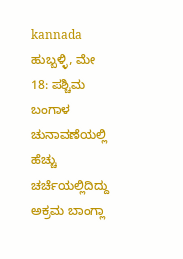kannada ಹುಬ್ಬಳ್ಳಿ, ಮೇ 18: ಪಶ್ಚಿಮ ಬಂಗಾಳ ಚುನಾವಣೆಯಲ್ಲಿ ಹೆಚ್ಚು ಚರ್ಚೆಯಲ್ಲಿದಿದ್ದು ಅಕ್ರಮ ಬಾಂಗ್ಲಾ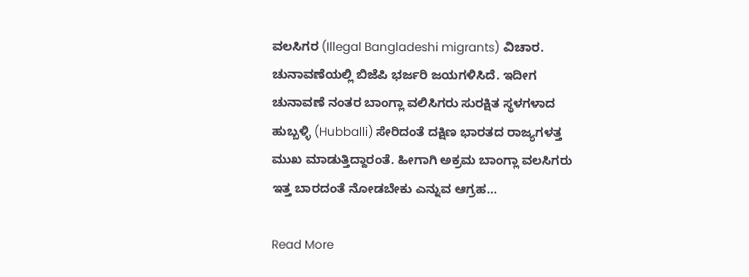ವಲಸಿಗರ (Illegal Bangladeshi migrants) ವಿಚಾರ. ಚುನಾವಣೆಯಲ್ಲಿ ಬಿಜೆಪಿ ಭರ್ಜರಿ ಜಯಗಳಿಸಿದೆ. ಇದೀಗ ಚುನಾವಣೆ ನಂತರ ಬಾಂಗ್ಲಾ ವಲಿಸಿಗರು ಸುರಕ್ಷಿತ ಸ್ಥಳಗಳಾದ ಹುಬ್ಬಳ್ಳಿ (Hubballi) ಸೇರಿದಂತೆ ದಕ್ಷಿಣ ಭಾರತದ ರಾಜ್ಯಗಳತ್ತ ಮುಖ ಮಾಡುತ್ತಿದ್ದಾರಂತೆ. ಹೀಗಾಗಿ ಅಕ್ರಮ ಬಾಂಗ್ಲಾ ವಲಸಿಗರು ಇತ್ತ ಬಾರದಂತೆ ನೋಡಬೇಕು ಎನ್ನುವ ಆಗ್ರಹ…

Read More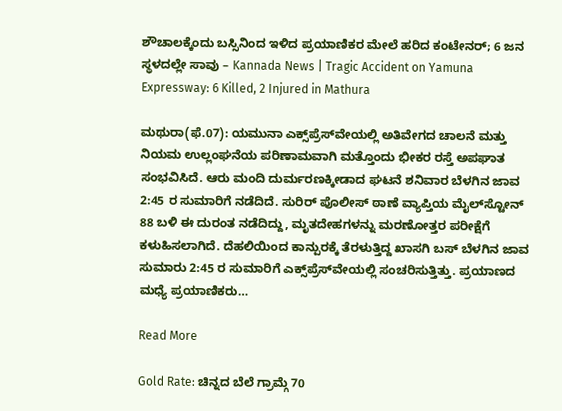ಶೌಚಾಲಕ್ಕೆಂದು ಬಸ್ಸಿನಿಂದ ಇಳಿದ ಪ್ರಯಾಣಿಕರ ಮೇಲೆ ಹರಿದ ಕಂಟೇನರ್; 6 ಜನ ಸ್ಥಳದಲ್ಲೇ ಸಾವು – Kannada News | Tragic Accident on Yamuna Expressway: 6 Killed, 2 Injured in Mathura

ಮಥುರಾ(ಫೆ.07): ಯಮುನಾ ಎಕ್ಸ್‌ಪ್ರೆಸ್‌ವೇಯಲ್ಲಿ ಅತಿವೇಗದ ಚಾಲನೆ ಮತ್ತು ನಿಯಮ ಉಲ್ಲಂಘನೆಯ ಪರಿಣಾಮವಾಗಿ ಮತ್ತೊಂದು ಭೀಕರ ರಸ್ತೆ ಅಪಘಾತ ಸಂಭವಿಸಿದೆ. ಆರು ಮಂದಿ ದುರ್ಮರಣಕ್ಕೀಡಾದ ಘಟನೆ ಶನಿವಾರ ಬೆಳಗಿನ ಜಾವ 2:45 ರ ಸುಮಾರಿಗೆ ನಡೆದಿದೆ. ಸುರಿರ್ ಪೊಲೀಸ್ ಠಾಣೆ ವ್ಯಾಪ್ತಿಯ ಮೈಲ್‌ಸ್ಟೋನ್ 88 ಬಳಿ ಈ ದುರಂತ ನಡೆದಿದ್ದು, ಮೃತದೇಹಗಳನ್ನು ಮರಣೋತ್ತರ ಪರೀಕ್ಷೆಗೆ ಕಳುಹಿಸಲಾಗಿದೆ. ದೆಹಲಿಯಿಂದ ಕಾನ್ಪುರಕ್ಕೆ ತೆರಳುತ್ತಿದ್ದ ಖಾಸಗಿ ಬಸ್ ಬೆಳಗಿನ ಜಾವ ಸುಮಾರು 2:45 ರ ಸುಮಾರಿಗೆ ಎಕ್ಸ್‌ಪ್ರೆಸ್‌ವೇಯಲ್ಲಿ ಸಂಚರಿಸುತ್ತಿತ್ತು. ಪ್ರಯಾಣದ ಮಧ್ಯೆ ಪ್ರಯಾಣಿಕರು…

Read More

Gold Rate: ಚಿನ್ನದ ಬೆಲೆ ಗ್ರಾಮ್ಗೆ 70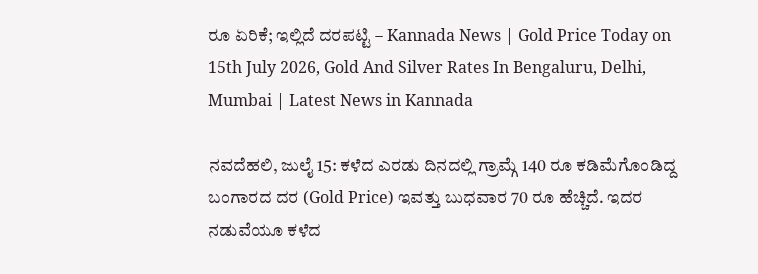ರೂ ಏರಿಕೆ; ಇಲ್ಲಿದೆ ದರಪಟ್ಟಿ – Kannada News | Gold Price Today on 15th July 2026, Gold And Silver Rates In Bengaluru, Delhi, Mumbai | Latest News in Kannada

ನವದೆಹಲಿ, ಜುಲೈ 15: ಕಳೆದ ಎರಡು ದಿನದಲ್ಲಿ ಗ್ರಾಮ್ಗೆ 140 ರೂ ಕಡಿಮೆಗೊಂಡಿದ್ದ ಬಂಗಾರದ ದರ (Gold Price) ಇವತ್ತು ಬುಧವಾರ 70 ರೂ ಹೆಚ್ಚಿದೆ. ಇದರ ನಡುವೆಯೂ ಕಳೆದ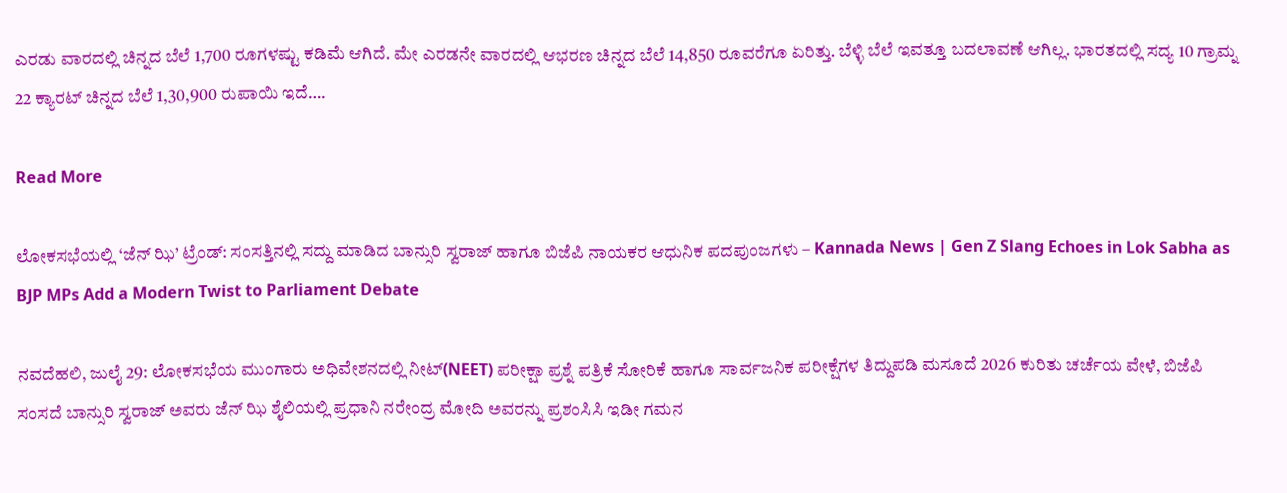ಎರಡು ವಾರದಲ್ಲಿ ಚಿನ್ನದ ಬೆಲೆ 1,700 ರೂಗಳಷ್ಟು ಕಡಿಮೆ ಆಗಿದೆ. ಮೇ ಎರಡನೇ ವಾರದಲ್ಲಿ ಆಭರಣ ಚಿನ್ನದ ಬೆಲೆ 14,850 ರೂವರೆಗೂ ಏರಿತ್ತು. ಬೆಳ್ಳಿ ಬೆಲೆ ಇವತ್ತೂ ಬದಲಾವಣೆ ಆಗಿಲ್ಲ. ಭಾರತದಲ್ಲಿ ಸದ್ಯ 10 ಗ್ರಾಮ್ನ 22 ಕ್ಯಾರಟ್ ಚಿನ್ನದ ಬೆಲೆ 1,30,900 ರುಪಾಯಿ ಇದೆ….

Read More

ಲೋಕಸಭೆಯಲ್ಲಿ ‘ಜೆನ್ ಝಿ’ ಟ್ರೆಂಡ್: ಸಂಸತ್ತಿನಲ್ಲಿ ಸದ್ದು ಮಾಡಿದ ಬಾನ್ಸುರಿ ಸ್ವರಾಜ್ ಹಾಗೂ ಬಿಜೆಪಿ ನಾಯಕರ ಆಧುನಿಕ ಪದಪುಂಜಗಳು – Kannada News | Gen Z Slang Echoes in Lok Sabha as BJP MPs Add a Modern Twist to Parliament Debate

ನವದೆಹಲಿ, ಜುಲೈ 29: ಲೋಕಸಭೆಯ ಮುಂಗಾರು ಅಧಿವೇಶನದಲ್ಲಿ ನೀಟ್(NEET) ಪರೀಕ್ಷಾ ಪ್ರಶ್ನೆ ಪತ್ರಿಕೆ ಸೋರಿಕೆ ಹಾಗೂ ಸಾರ್ವಜನಿಕ ಪರೀಕ್ಷೆಗಳ ತಿದ್ದುಪಡಿ ಮಸೂದೆ 2026 ಕುರಿತು ಚರ್ಚೆಯ ವೇಳೆ, ಬಿಜೆಪಿ ಸಂಸದೆ ಬಾನ್ಸುರಿ ಸ್ವರಾಜ್ ಅವರು ಜೆನ್ ಝಿ ಶೈಲಿಯಲ್ಲಿ ಪ್ರಧಾನಿ ನರೇಂದ್ರ ಮೋದಿ ಅವರನ್ನು ಪ್ರಶಂಸಿಸಿ ಇಡೀ ಗಮನ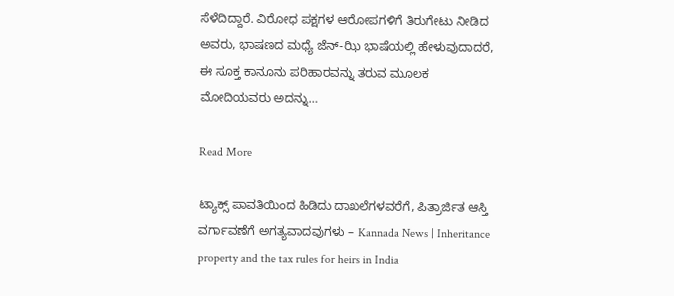ಸೆಳೆದಿದ್ದಾರೆ. ವಿರೋಧ ಪಕ್ಷಗಳ ಆರೋಪಗಳಿಗೆ ತಿರುಗೇಟು ನೀಡಿದ ಅವರು, ಭಾಷಣದ ಮಧ್ಯೆ ಜೆನ್-ಝಿ ಭಾಷೆಯಲ್ಲಿ ಹೇಳುವುದಾದರೆ, ಈ ಸೂಕ್ತ ಕಾನೂನು ಪರಿಹಾರವನ್ನು ತರುವ ಮೂಲಕ ಮೋದಿಯವರು ಅದನ್ನು…

Read More

ಟ್ಯಾಕ್ಸ್ ಪಾವತಿಯಿಂದ ಹಿಡಿದು ದಾಖಲೆಗಳವರೆಗೆ, ಪಿತ್ರಾರ್ಜಿತ ಆಸ್ತಿ ವರ್ಗಾವಣೆಗೆ ಅಗತ್ಯವಾದವುಗಳು – Kannada News | Inheritance property and the tax rules for heirs in India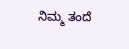ನಿಮ್ಮ ತಂದೆ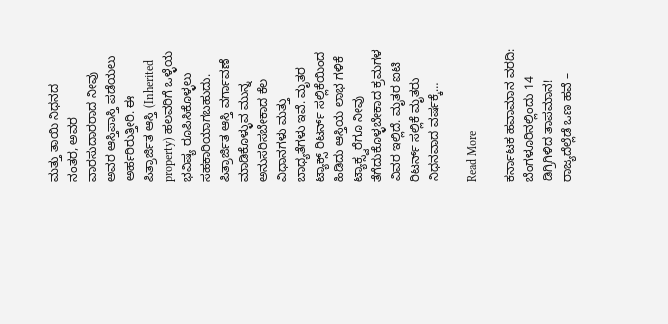ಮತ್ತು ತಾಯಿ ನಿಧನದ ನಂತರ, ಅವರ ವಾರಸುದಾರರಾದ ನೀವು ಅವರ ಆಸ್ತಿಪಾಸ್ತಿ ಪಡೆಯಲು ಅರ್ಹರಿರುತ್ತೀರಿ. ಈ ಪಿತ್ರಾರ್ಜಿತ ಆಸ್ತಿ (Inherited property) ಹಲವರಿಗೆ ಒಳ್ಳೆಯ ಭವಿಷ್ಯ ರೂಪಿಸಿಕೊಳ್ಳಲು ಸಹಕಾರಿಯಾಗಬಹುದು. ಪಿತ್ರಾರ್ಜಿತ ಆಸ್ತಿ ವರ್ಗಾವಣೆ ಮಾಡಿಕೊಳ್ಳುವ ಮುನ್ನ ಅನುಸರಿಸಬೇಕಾದ ಕೆಲ ವಿಧಾನಗಳು ಮತ್ತು ಬಾಧ್ಯತೆಗಳು ಇವೆ. ಮೃತರ ಟ್ಯಾಕ್ಸ್ ರಿಟರ್ನ್ ಸಲ್ಲಿಕೆಯಿಂದ ಹಿಡಿದು ಆಸ್ತಿಯ ಲಾಭ ಗಳಿಕೆ ಟ್ಯಾಕ್ಸ್ವರೆಗೂ ನೀವು ತೆಗೆದುಕೊಳ್ಳಬೇಕಾದ ಕ್ರಮಗಳ ವಿವರ ಇಲ್ಲಿದೆ. ಮೃತರ ಐಟಿ ರಿಟರ್ನ್ ಸಲ್ಲಿಕೆ ಮೃತರು ನಿಧನವಾದ ವರ್ಷಕ್ಕೆ…

Read More

ಕರ್ನಾಟಕ ಹವಾಮಾನ ವರದಿ: ಬೆಂಗಳೂರಿನಲ್ಲಿಂದು 14 ಡಿಗ್ರಿಗಿಳಿದ ತಾಪಮಾನ! ರಾಜ್ಯದೆಲ್ಲೆಡೆ ಒಣ ಹವೆ –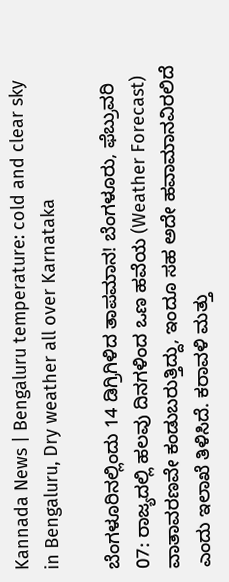Kannada News | Bengaluru temperature: cold and clear sky in Bengaluru, Dry weather all over Karnataka

ಬೆಂಗಳೂರಿನಲ್ಲಿಂದು 14 ಡಿಗ್ರಿಗಿಳಿದ ತಾಪಮಾನ! ಬೆಂಗಳೂರು, ಫೆಬ್ರುವರಿ 07: ರಾಜ್ಯದಲ್ಲಿ ಹಲವು ದಿನಗಳಿಂದ ಒಣ ಹವೆಯ (Weather Forecast) ವಾತಾವರಣವೇ ಕಂಡುಬರುತ್ತಿದ್ದು, ಇಂದೂ ಸಹ ಅದೇ ಹವಾಮಾನವಿರಲಿದೆ ಎಂದು ಇಲಾಖೆ ತಿಳಿಸಿದೆ. ಕರಾವಳಿ ಮತ್ತು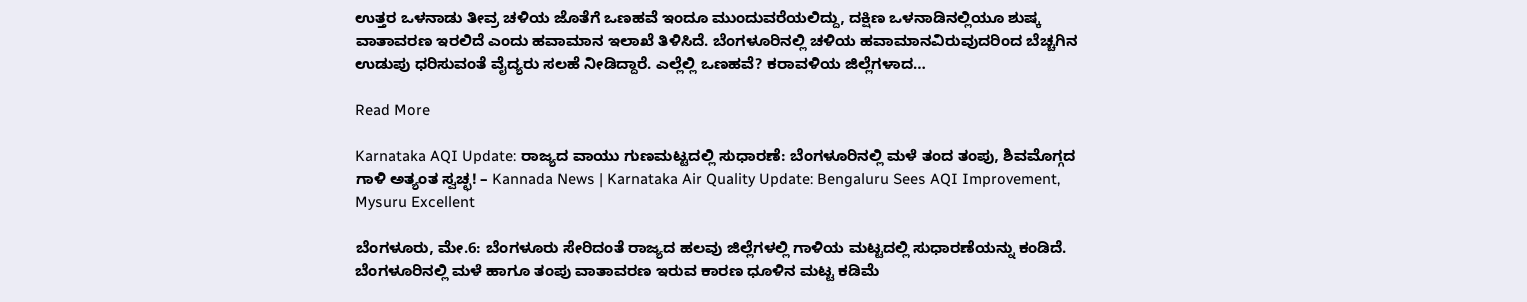ಉತ್ತರ ಒಳನಾಡು ತೀವ್ರ ಚಳಿಯ ಜೊತೆಗೆ ಒಣಹವೆ ಇಂದೂ ಮುಂದುವರೆಯಲಿದ್ದು, ದಕ್ಷಿಣ ಒಳನಾಡಿನಲ್ಲಿಯೂ ಶುಷ್ಕ ವಾತಾವರಣ ಇರಲಿದೆ ಎಂದು ಹವಾಮಾನ ಇಲಾಖೆ ತಿಳಿಸಿದೆ. ಬೆಂಗಳೂರಿನಲ್ಲಿ ಚಳಿಯ ಹವಾಮಾನವಿರುವುದರಿಂದ ಬೆಚ್ಚಗಿನ ಉಡುಪು ಧರಿಸುವಂತೆ ವೈದ್ಯರು ಸಲಹೆ ನೀಡಿದ್ದಾರೆ. ಎಲ್ಲೆಲ್ಲಿ ಒಣಹವೆ? ಕರಾವಳಿಯ ಜಿಲ್ಲೆಗಳಾದ…

Read More

Karnataka AQI Update: ರಾಜ್ಯದ ವಾಯು ಗುಣಮಟ್ಟದಲ್ಲಿ ಸುಧಾರಣೆ: ಬೆಂಗಳೂರಿನಲ್ಲಿ ಮಳೆ ತಂದ ತಂಪು, ಶಿವಮೊಗ್ಗದ ಗಾಳಿ ಅತ್ಯಂತ ಸ್ವಚ್ಛ! – Kannada News | Karnataka Air Quality Update: Bengaluru Sees AQI Improvement, Mysuru Excellent

ಬೆಂಗಳೂರು, ಮೇ.6: ಬೆಂಗಳೂರು ಸೇರಿದಂತೆ ರಾಜ್ಯದ ಹಲವು ಜಿಲ್ಲೆಗಳಲ್ಲಿ ಗಾಳಿಯ ಮಟ್ಟದಲ್ಲಿ ಸುಧಾರಣೆಯನ್ನು ಕಂಡಿದೆ. ಬೆಂಗಳೂರಿನಲ್ಲಿ ಮಳೆ ಹಾಗೂ ತಂಪು ವಾತಾವರಣ ಇರುವ ಕಾರಣ ಧೂಳಿನ ಮಟ್ಟ ಕಡಿಮೆ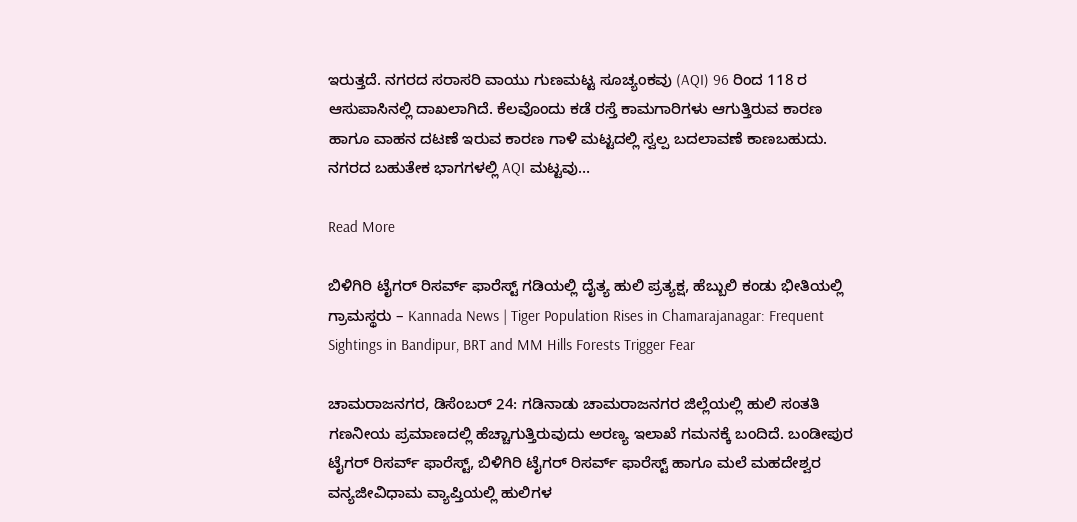ಇರುತ್ತದೆ. ನಗರದ ಸರಾಸರಿ ವಾಯು ಗುಣಮಟ್ಟ ಸೂಚ್ಯಂಕವು (AQI) 96 ರಿಂದ 118 ರ ಆಸುಪಾಸಿನಲ್ಲಿ ದಾಖಲಾಗಿದೆ. ಕೆಲವೊಂದು ಕಡೆ ರಸ್ತೆ ಕಾಮಗಾರಿಗಳು ಆಗುತ್ತಿರುವ ಕಾರಣ ಹಾಗೂ ವಾಹನ ದಟಣೆ ಇರುವ ಕಾರಣ ಗಾಳಿ ಮಟ್ಟದಲ್ಲಿ ಸ್ವಲ್ಪ ಬದಲಾವಣೆ ಕಾಣಬಹುದು. ನಗರದ ಬಹುತೇಕ ಭಾಗಗಳಲ್ಲಿ AQI ಮಟ್ಟವು…

Read More

ಬಿಳಿಗಿರಿ ಟೈಗರ್ ರಿಸರ್ವ್ ಫಾರೆಸ್ಟ್‌ ಗಡಿಯಲ್ಲಿ ದೈತ್ಯ ಹುಲಿ ಪ್ರತ್ಯಕ್ಷ, ಹೆಬ್ಬುಲಿ ಕಂಡು ಭೀತಿಯಲ್ಲಿ ಗ್ರಾಮಸ್ಥರು – Kannada News | Tiger Population Rises in Chamarajanagar: Frequent Sightings in Bandipur, BRT and MM Hills Forests Trigger Fear

ಚಾಮರಾಜನಗರ, ಡಿಸೆಂಬರ್ 24: ಗಡಿನಾಡು ಚಾಮರಾಜನಗರ ಜಿಲ್ಲೆಯಲ್ಲಿ ಹುಲಿ ಸಂತತಿ ಗಣನೀಯ ಪ್ರಮಾಣದಲ್ಲಿ ಹೆಚ್ಚಾಗುತ್ತಿರುವುದು ಅರಣ್ಯ ಇಲಾಖೆ ಗಮನಕ್ಕೆ ಬಂದಿದೆ. ಬಂಡೀಪುರ ಟೈಗರ್ ರಿಸರ್ವ್ ಫಾರೆಸ್ಟ್, ಬಿಳಿಗಿರಿ ಟೈಗರ್ ರಿಸರ್ವ್ ಫಾರೆಸ್ಟ್ ಹಾಗೂ ಮಲೆ ಮಹದೇಶ್ವರ ವನ್ಯಜೀವಿಧಾಮ ವ್ಯಾಪ್ತಿಯಲ್ಲಿ ಹುಲಿಗಳ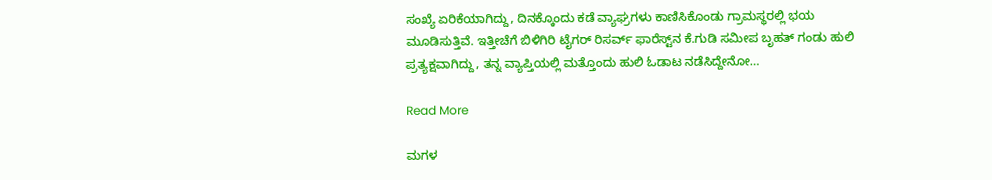ಸಂಖ್ಯೆ ಏರಿಕೆಯಾಗಿದ್ದು, ದಿನಕ್ಕೊಂದು ಕಡೆ ವ್ಯಾಘ್ರಗಳು ಕಾಣಿಸಿಕೊಂಡು ಗ್ರಾಮಸ್ಥರಲ್ಲಿ ಭಯ ಮೂಡಿಸುತ್ತಿವೆ. ಇತ್ತೀಚೆಗೆ ಬಿಳಿಗಿರಿ ಟೈಗರ್ ರಿಸರ್ವ್ ಫಾರೆಸ್ಟ್‌ನ ಕೆ.ಗುಡಿ ಸಮೀಪ ಬೃಹತ್ ಗಂಡು ಹುಲಿ ಪ್ರತ್ಯಕ್ಷವಾಗಿದ್ದು, ತನ್ನ ವ್ಯಾಪ್ತಿಯಲ್ಲಿ ಮತ್ತೊಂದು ಹುಲಿ ಓಡಾಟ ನಡೆಸಿದ್ದೇನೋ…

Read More

ಮಗಳ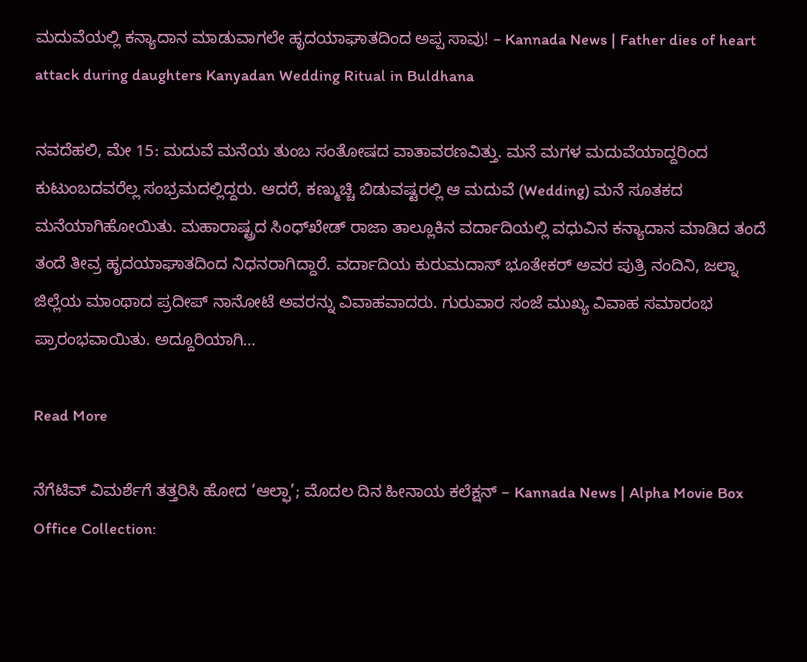ಮದುವೆಯಲ್ಲಿ ಕನ್ಯಾದಾನ ಮಾಡುವಾಗಲೇ ಹೃದಯಾಘಾತದಿಂದ ಅಪ್ಪ ಸಾವು! – Kannada News | Father dies of heart attack during daughters Kanyadan Wedding Ritual in Buldhana

ನವದೆಹಲಿ, ಮೇ 15: ಮದುವೆ ಮನೆಯ ತುಂಬ ಸಂತೋಷದ ವಾತಾವರಣವಿತ್ತು. ಮನೆ ಮಗಳ ಮದುವೆಯಾದ್ದರಿಂದ ಕುಟುಂಬದವರೆಲ್ಲ ಸಂಭ್ರಮದಲ್ಲಿದ್ದರು. ಆದರೆ, ಕಣ್ಮುಚ್ಚಿ ಬಿಡುವಷ್ಟರಲ್ಲಿ ಆ ಮದುವೆ (Wedding) ಮನೆ ಸೂತಕದ ಮನೆಯಾಗಿಹೋಯಿತು. ಮಹಾರಾಷ್ಟ್ರದ ಸಿಂಧ್‌ಖೇಡ್ ರಾಜಾ ತಾಲ್ಲೂಕಿನ ವರ್ದಾದಿಯಲ್ಲಿ ವಧುವಿನ ಕನ್ಯಾದಾನ ಮಾಡಿದ ತಂದೆ ತಂದೆ ತೀವ್ರ ಹೃದಯಾಘಾತದಿಂದ ನಿಧನರಾಗಿದ್ದಾರೆ. ವರ್ದಾದಿಯ ಕುರುಮದಾಸ್ ಭೂತೇಕರ್ ಅವರ ಪುತ್ರಿ ನಂದಿನಿ, ಜಲ್ನಾ ಜಿಲ್ಲೆಯ ಮಾಂಥಾದ ಪ್ರದೀಪ್ ನಾನೋಟೆ ಅವರನ್ನು ವಿವಾಹವಾದರು. ಗುರುವಾರ ಸಂಜೆ ಮುಖ್ಯ ವಿವಾಹ ಸಮಾರಂಭ ಪ್ರಾರಂಭವಾಯಿತು. ಅದ್ದೂರಿಯಾಗಿ…

Read More

ನೆಗೆಟಿವ್ ವಿಮರ್ಶೆಗೆ ತತ್ತರಿಸಿ ಹೋದ ‘ಆಲ್ಫಾ’; ಮೊದಲ ದಿನ ಹೀನಾಯ ಕಲೆಕ್ಷನ್ – Kannada News | Alpha Movie Box Office Collection: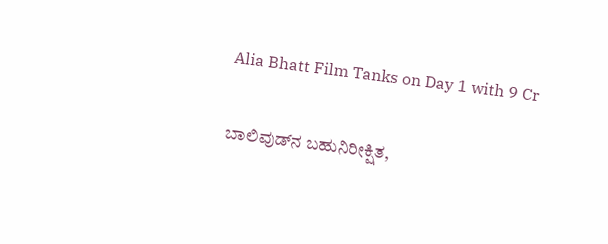Alia Bhatt Film Tanks on Day 1 with 9 Cr

ಬಾಲಿವುಡ್‌ನ ಬಹುನಿರೀಕ್ಷಿತ,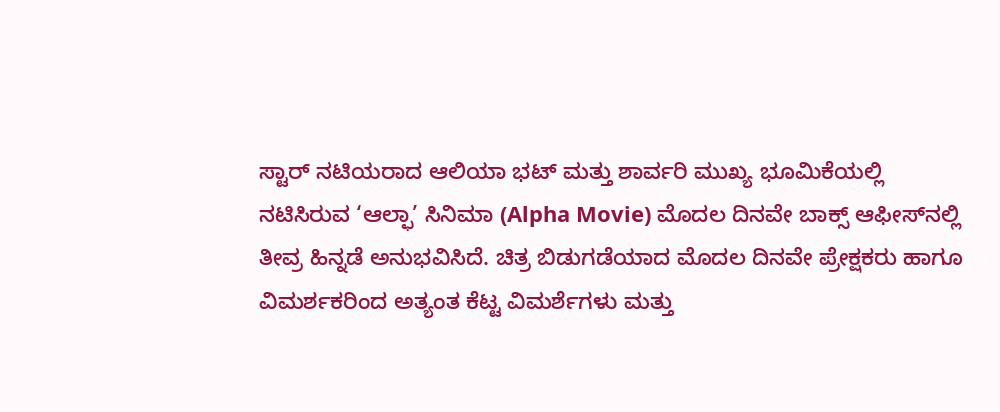ಸ್ಟಾರ್ ನಟಿಯರಾದ ಆಲಿಯಾ ಭಟ್ ಮತ್ತು ಶಾರ್ವರಿ ಮುಖ್ಯ ಭೂಮಿಕೆಯಲ್ಲಿ ನಟಿಸಿರುವ ‘ಆಲ್ಫಾ’ ಸಿನಿಮಾ (Alpha Movie) ಮೊದಲ ದಿನವೇ ಬಾಕ್ಸ್ ಆಫೀಸ್‌ನಲ್ಲಿ ತೀವ್ರ ಹಿನ್ನಡೆ ಅನುಭವಿಸಿದೆ. ಚಿತ್ರ ಬಿಡುಗಡೆಯಾದ ಮೊದಲ ದಿನವೇ ಪ್ರೇಕ್ಷಕರು ಹಾಗೂ ವಿಮರ್ಶಕರಿಂದ ಅತ್ಯಂತ ಕೆಟ್ಟ ವಿಮರ್ಶೆಗಳು ಮತ್ತು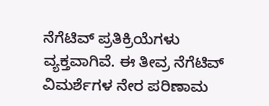ನೆಗೆಟಿವ್ ಪ್ರತಿಕ್ರಿಯೆಗಳು ವ್ಯಕ್ತವಾಗಿವೆ. ಈ ತೀವ್ರ ನೆಗೆಟಿವ್ ವಿಮರ್ಶೆಗಳ ನೇರ ಪರಿಣಾಮ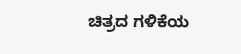ಚಿತ್ರದ ಗಳಿಕೆಯ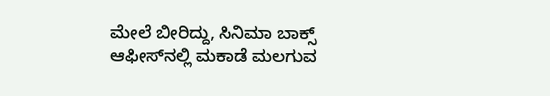ಮೇಲೆ ಬೀರಿದ್ದು, ಸಿನಿಮಾ ಬಾಕ್ಸ್ ಆಫೀಸ್‌ನಲ್ಲಿ ಮಕಾಡೆ ಮಲಗುವ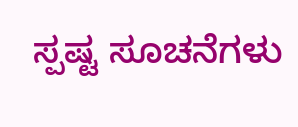ಸ್ಪಷ್ಟ ಸೂಚನೆಗಳು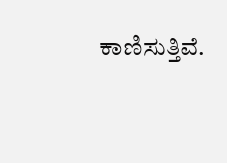ಕಾಣಿಸುತ್ತಿವೆ.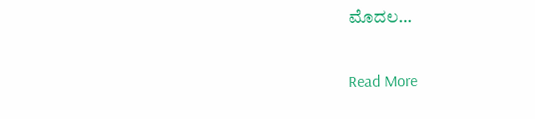ಮೊದಲ…

Read More